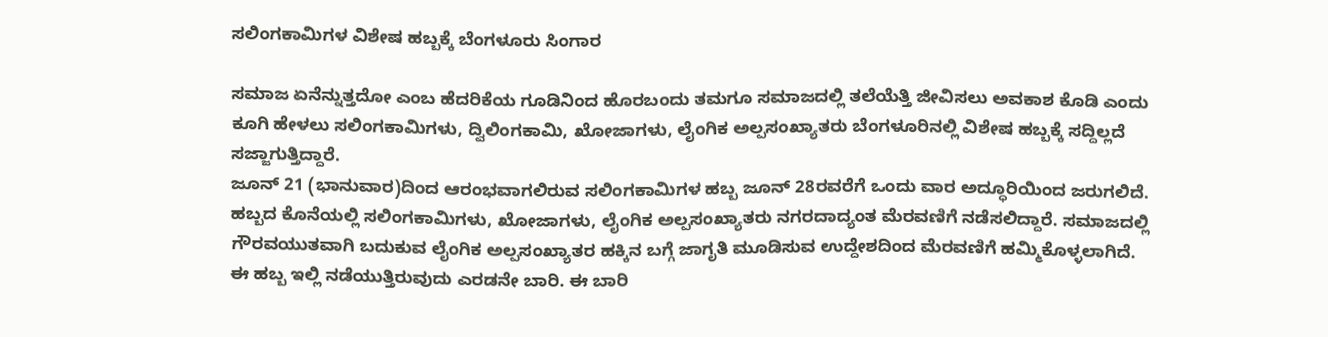ಸಲಿಂಗಕಾಮಿಗಳ ವಿಶೇಷ ಹಬ್ಬಕ್ಕೆ ಬೆಂಗಳೂರು ಸಿಂಗಾರ

ಸಮಾಜ ಏನೆನ್ನುತ್ತದೋ ಎಂಬ ಹೆದರಿಕೆಯ ಗೂಡಿನಿಂದ ಹೊರಬಂದು ತಮಗೂ ಸಮಾಜದಲ್ಲಿ ತಲೆಯೆತ್ತಿ ಜೀವಿಸಲು ಅವಕಾಶ ಕೊಡಿ ಎಂದು ಕೂಗಿ ಹೇಳಲು ಸಲಿಂಗಕಾಮಿಗಳು, ದ್ವಿಲಿಂಗಕಾಮಿ, ಖೋಜಾಗಳು, ಲೈಂಗಿಕ ಅಲ್ಪಸಂಖ್ಯಾತರು ಬೆಂಗಳೂರಿನಲ್ಲಿ ವಿಶೇಷ ಹಬ್ಬಕ್ಕೆ ಸದ್ದಿಲ್ಲದೆ ಸಜ್ಜಾಗುತ್ತಿದ್ದಾರೆ.
ಜೂನ್ 21 (ಭಾನುವಾರ)ದಿಂದ ಆರಂಭವಾಗಲಿರುವ ಸಲಿಂಗಕಾಮಿಗಳ ಹಬ್ಬ ಜೂನ್ 28ರವರೆಗೆ ಒಂದು ವಾರ ಅದ್ಧೂರಿಯಿಂದ ಜರುಗಲಿದೆ. ಹಬ್ಬದ ಕೊನೆಯಲ್ಲಿ ಸಲಿಂಗಕಾಮಿಗಳು, ಖೋಜಾಗಳು, ಲೈಂಗಿಕ ಅಲ್ಪಸಂಖ್ಯಾತರು ನಗರದಾದ್ಯಂತ ಮೆರವಣಿಗೆ ನಡೆಸಲಿದ್ದಾರೆ. ಸಮಾಜದಲ್ಲಿ ಗೌರವಯುತವಾಗಿ ಬದುಕುವ ಲೈಂಗಿಕ ಅಲ್ಪಸಂಖ್ಯಾತರ ಹಕ್ಕಿನ ಬಗ್ಗೆ ಜಾಗೃತಿ ಮೂಡಿಸುವ ಉದ್ದೇಶದಿಂದ ಮೆರವಣಿಗೆ ಹಮ್ಮಿಕೊಳ್ಳಲಾಗಿದೆ.
ಈ ಹಬ್ಬ ಇಲ್ಲಿ ನಡೆಯುತ್ತಿರುವುದು ಎರಡನೇ ಬಾರಿ. ಈ ಬಾರಿ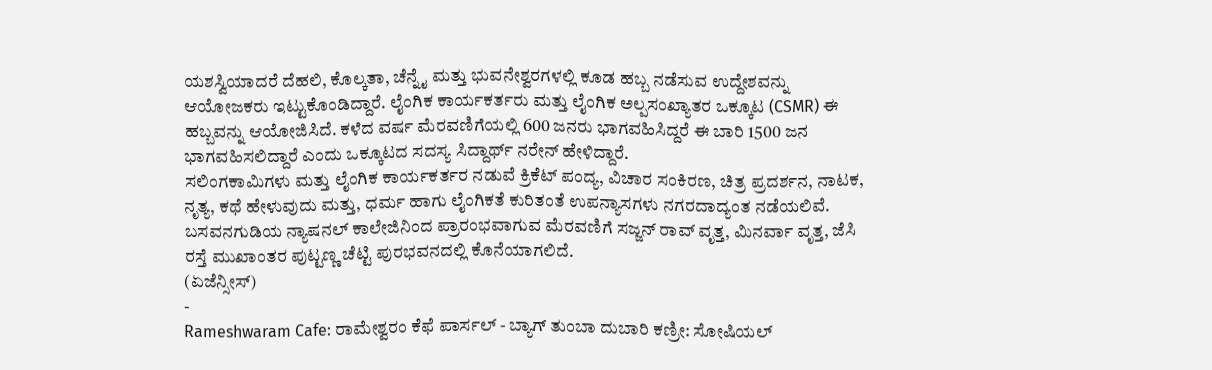ಯಶಸ್ವಿಯಾದರೆ ದೆಹಲಿ, ಕೊಲ್ಕತಾ, ಚೆನ್ನೈ ಮತ್ತು ಭುವನೇಶ್ವರಗಳಲ್ಲಿ ಕೂಡ ಹಬ್ಬ ನಡೆಸುವ ಉದ್ದೇಶವನ್ನು ಆಯೋಜಕರು ಇಟ್ಟುಕೊಂಡಿದ್ದಾರೆ. ಲೈಂಗಿಕ ಕಾರ್ಯಕರ್ತರು ಮತ್ತು ಲೈಂಗಿಕ ಅಲ್ಪಸಂಖ್ಯಾತರ ಒಕ್ಕೂಟ (CSMR) ಈ ಹಬ್ಬವನ್ನು ಆಯೋಜಿಸಿದೆ. ಕಳೆದ ವರ್ಷ ಮೆರವಣಿಗೆಯಲ್ಲಿ 600 ಜನರು ಭಾಗವಹಿಸಿದ್ದರೆ ಈ ಬಾರಿ 1500 ಜನ ಭಾಗವಹಿಸಲಿದ್ದಾರೆ ಎಂದು ಒಕ್ಕೂಟದ ಸದಸ್ಯ ಸಿದ್ದಾರ್ಥ್ ನರೇನ್ ಹೇಳಿದ್ದಾರೆ.
ಸಲಿಂಗಕಾಮಿಗಳು ಮತ್ತು ಲೈಂಗಿಕ ಕಾರ್ಯಕರ್ತರ ನಡುವೆ ಕ್ರಿಕೆಟ್ ಪಂದ್ಯ, ವಿಚಾರ ಸಂಕಿರಣ, ಚಿತ್ರ ಪ್ರದರ್ಶನ, ನಾಟಕ, ನೃತ್ಯ, ಕಥೆ ಹೇಳುವುದು ಮತ್ತು, ಧರ್ಮ ಹಾಗು ಲೈಂಗಿಕತೆ ಕುರಿತಂತೆ ಉಪನ್ಯಾಸಗಳು ನಗರದಾದ್ಯಂತ ನಡೆಯಲಿವೆ. ಬಸವನಗುಡಿಯ ನ್ಯಾಷನಲ್ ಕಾಲೇಜಿನಿಂದ ಪ್ರಾರಂಭವಾಗುವ ಮೆರವಣಿಗೆ ಸಜ್ಜನ್ ರಾವ್ ವೃತ್ತ, ಮಿನರ್ವಾ ವೃತ್ತ, ಜೆಸಿ ರಸ್ತೆ ಮುಖಾಂತರ ಪುಟ್ಟಣ್ಣ ಚೆಟ್ಟಿ ಪುರಭವನದಲ್ಲಿ ಕೊನೆಯಾಗಲಿದೆ.
(ಏಜೆನ್ಸೀಸ್)
-
Rameshwaram Cafe: ರಾಮೇಶ್ವರಂ ಕೆಫೆ ಪಾರ್ಸಲ್ - ಬ್ಯಾಗ್ ತುಂಬಾ ದುಬಾರಿ ಕಣ್ರೀ: ಸೋಷಿಯಲ್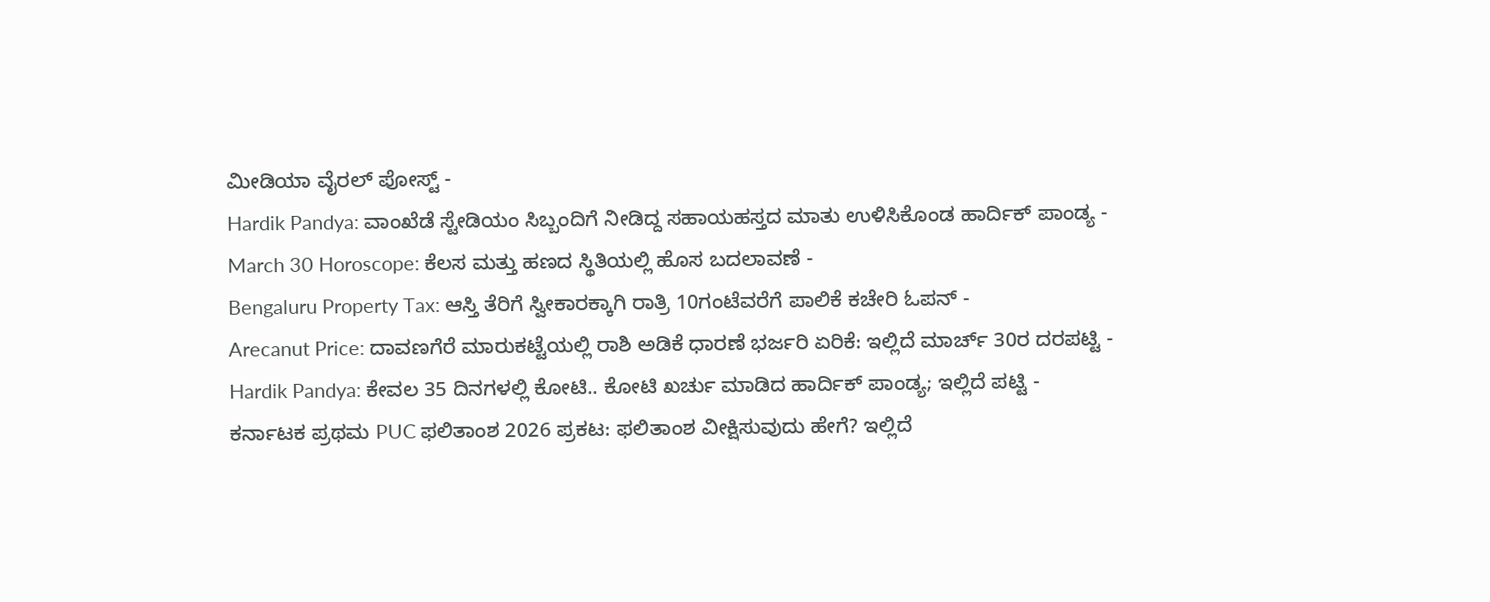ಮೀಡಿಯಾ ವೈರಲ್ ಪೋಸ್ಟ್ -
Hardik Pandya: ವಾಂಖೆಡೆ ಸ್ಟೇಡಿಯಂ ಸಿಬ್ಬಂದಿಗೆ ನೀಡಿದ್ದ ಸಹಾಯಹಸ್ತದ ಮಾತು ಉಳಿಸಿಕೊಂಡ ಹಾರ್ದಿಕ್ ಪಾಂಡ್ಯ -
March 30 Horoscope: ಕೆಲಸ ಮತ್ತು ಹಣದ ಸ್ಥಿತಿಯಲ್ಲಿ ಹೊಸ ಬದಲಾವಣೆ -
Bengaluru Property Tax: ಆಸ್ತಿ ತೆರಿಗೆ ಸ್ವೀಕಾರಕ್ಕಾಗಿ ರಾತ್ರಿ 10ಗಂಟೆವರೆಗೆ ಪಾಲಿಕೆ ಕಚೇರಿ ಓಪನ್ -
Arecanut Price: ದಾವಣಗೆರೆ ಮಾರುಕಟ್ಟೆಯಲ್ಲಿ ರಾಶಿ ಅಡಿಕೆ ಧಾರಣೆ ಭರ್ಜರಿ ಏರಿಕೆ: ಇಲ್ಲಿದೆ ಮಾರ್ಚ್ 30ರ ದರಪಟ್ಟಿ -
Hardik Pandya: ಕೇವಲ 35 ದಿನಗಳಲ್ಲಿ ಕೋಟಿ.. ಕೋಟಿ ಖರ್ಚು ಮಾಡಿದ ಹಾರ್ದಿಕ್ ಪಾಂಡ್ಯ; ಇಲ್ಲಿದೆ ಪಟ್ಟಿ -
ಕರ್ನಾಟಕ ಪ್ರಥಮ PUC ಫಲಿತಾಂಶ 2026 ಪ್ರಕಟ: ಫಲಿತಾಂಶ ವೀಕ್ಷಿಸುವುದು ಹೇಗೆ? ಇಲ್ಲಿದೆ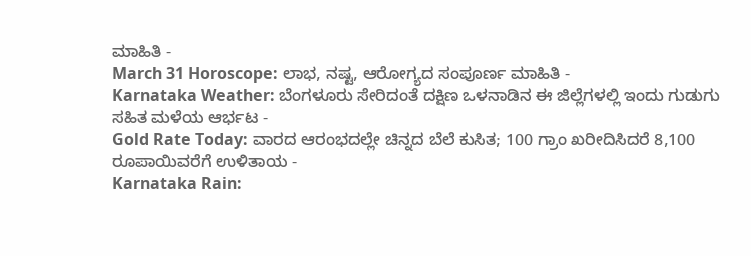ಮಾಹಿತಿ -
March 31 Horoscope: ಲಾಭ, ನಷ್ಟ, ಆರೋಗ್ಯದ ಸಂಪೂರ್ಣ ಮಾಹಿತಿ -
Karnataka Weather: ಬೆಂಗಳೂರು ಸೇರಿದಂತೆ ದಕ್ಷಿಣ ಒಳನಾಡಿನ ಈ ಜಿಲ್ಲೆಗಳಲ್ಲಿ ಇಂದು ಗುಡುಗು ಸಹಿತ ಮಳೆಯ ಆರ್ಭಟ -
Gold Rate Today: ವಾರದ ಆರಂಭದಲ್ಲೇ ಚಿನ್ನದ ಬೆಲೆ ಕುಸಿತ; 100 ಗ್ರಾಂ ಖರೀದಿಸಿದರೆ 8,100 ರೂಪಾಯಿವರೆಗೆ ಉಳಿತಾಯ -
Karnataka Rain: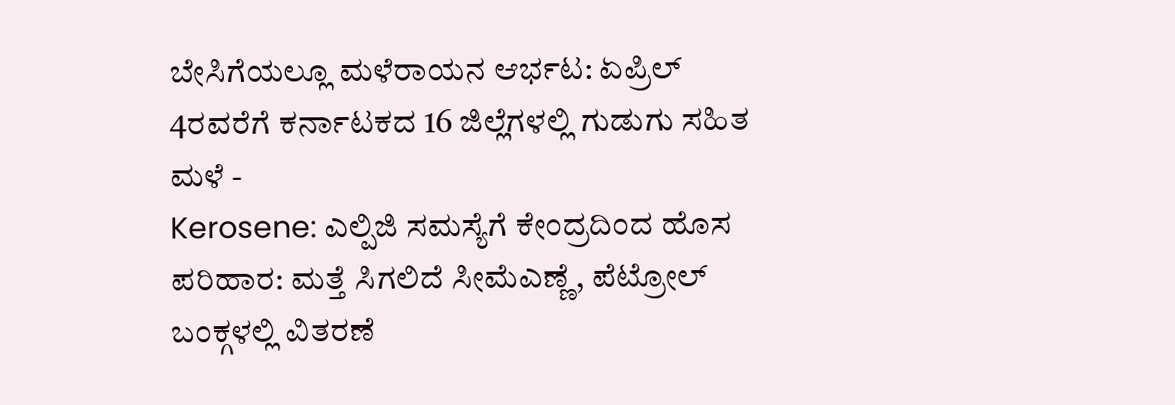ಬೇಸಿಗೆಯಲ್ಲೂ ಮಳೆರಾಯನ ಆರ್ಭಟ: ಏಪ್ರಿಲ್ 4ರವರೆಗೆ ಕರ್ನಾಟಕದ 16 ಜಿಲ್ಲೆಗಳಲ್ಲಿ ಗುಡುಗು ಸಹಿತ ಮಳೆ -
Kerosene: ಎಲ್ಪಿಜಿ ಸಮಸ್ಯೆಗೆ ಕೇಂದ್ರದಿಂದ ಹೊಸ ಪರಿಹಾರ: ಮತ್ತೆ ಸಿಗಲಿದೆ ಸೀಮೆಎಣ್ಣೆ, ಪೆಟ್ರೋಲ್ ಬಂಕ್ಗಳಲ್ಲಿ ವಿತರಣೆ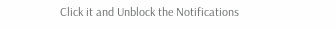Click it and Unblock the Notifications